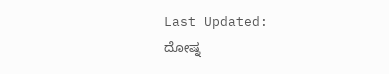Last Updated:
ದೋಷ್ನ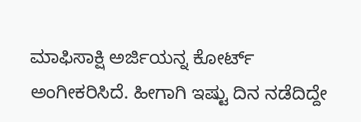ಮಾಫಿಸಾಕ್ಷಿ ಅರ್ಜಿಯನ್ನ ಕೋರ್ಟ್ ಅಂಗೀಕರಿಸಿದೆ. ಹೀಗಾಗಿ ಇಷ್ಟು ದಿನ ನಡೆದಿದ್ದೇ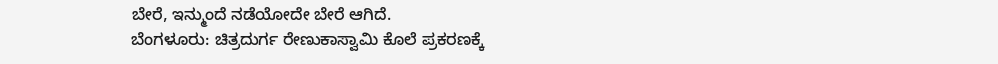ಬೇರೆ, ಇನ್ಮುಂದೆ ನಡೆಯೋದೇ ಬೇರೆ ಆಗಿದೆ.
ಬೆಂಗಳೂರು: ಚಿತ್ರದುರ್ಗ ರೇಣುಕಾಸ್ವಾಮಿ ಕೊಲೆ ಪ್ರಕರಣಕ್ಕೆ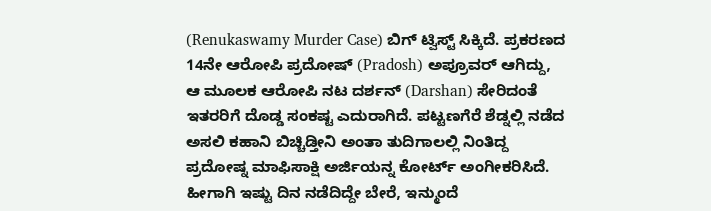(Renukaswamy Murder Case) ಬಿಗ್ ಟ್ವಿಸ್ಟ್ ಸಿಕ್ಕಿದೆ. ಪ್ರಕರಣದ 14ನೇ ಆರೋಪಿ ಪ್ರದೋಷ್ (Pradosh) ಅಪ್ರೂವರ್ ಆಗಿದ್ದು, ಆ ಮೂಲಕ ಆರೋಪಿ ನಟ ದರ್ಶನ್ (Darshan) ಸೇರಿದಂತೆ ಇತರರಿಗೆ ದೊಡ್ಡ ಸಂಕಷ್ಟ ಎದುರಾಗಿದೆ. ಪಟ್ಟಣಗೆರೆ ಶೆಡ್ನಲ್ಲಿ ನಡೆದ ಅಸಲಿ ಕಹಾನಿ ಬಿಚ್ಚಿಡ್ತೀನಿ ಅಂತಾ ತುದಿಗಾಲಲ್ಲಿ ನಿಂತಿದ್ದ ಪ್ರದೋಷ್ನ ಮಾಫಿಸಾಕ್ಷಿ ಅರ್ಜಿಯನ್ನ ಕೋರ್ಟ್ ಅಂಗೀಕರಿಸಿದೆ. ಹೀಗಾಗಿ ಇಷ್ಟು ದಿನ ನಡೆದಿದ್ದೇ ಬೇರೆ, ಇನ್ಮುಂದೆ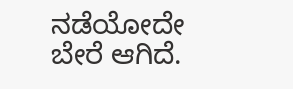ನಡೆಯೋದೇ ಬೇರೆ ಆಗಿದೆ.